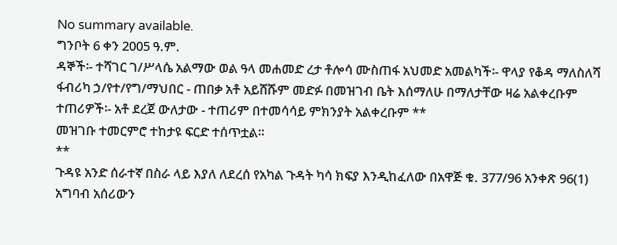No summary available.
ግንቦት 6 ቀን 2005 ዓ.ም.
ዳኞች፡- ተሻገር ገ/ሥላሴ አልማው ወል ዓላ መሐመድ ረታ ቶሎሳ ሙስጠፋ አህመድ አመልካች፡- ዋላያ የቆዳ ማለስለሻ ፋብሪካ ኃ/የተ/የግ/ማህበር - ጠበቃ አቶ አይሸሹም መድፉ በመዝገብ ቤት እሰማለሁ በማለታቸው ዛሬ አልቀረቡም ተጠሪዎች፡- አቶ ደረጀ ውለታው - ተጠሪም በተመሳሳይ ምክንያት አልቀረቡም **
መዝገቡ ተመርምሮ ተከታዩ ፍርድ ተሰጥቷል።
**
ጉዳዩ አንድ ሰራተኛ በስራ ላይ እያለ ለደረሰ የአካል ጉዳት ካሳ ክፍያ እንዲከፈለው በአዋጅ ቁ. 377/96 አንቀጽ 96(1) አግባብ አሰሪውን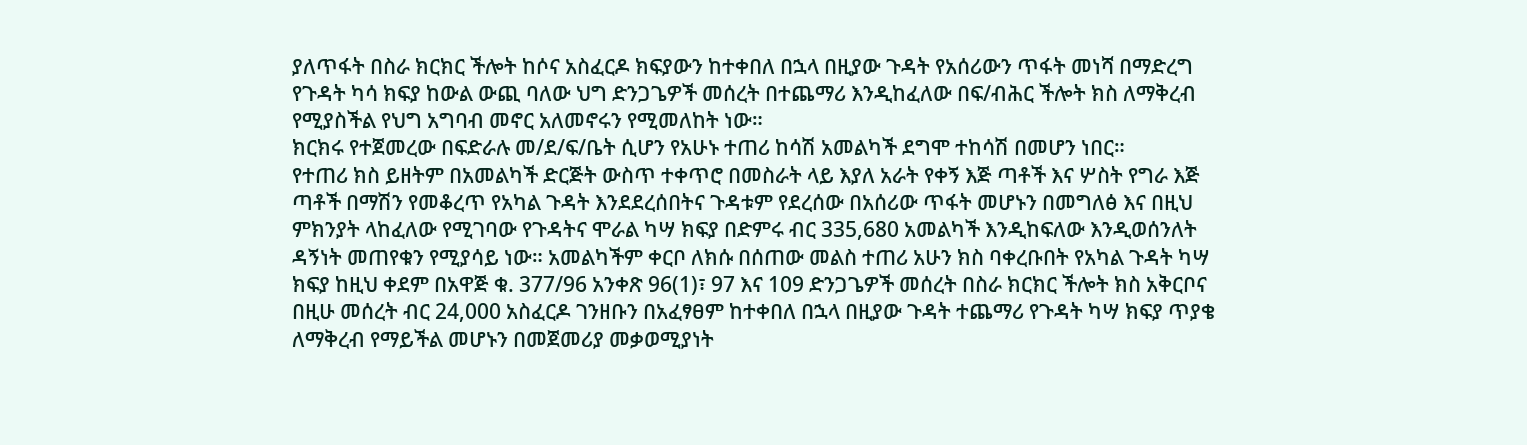ያለጥፋት በስራ ክርክር ችሎት ከሶና አስፈርዶ ክፍያውን ከተቀበለ በኋላ በዚያው ጉዳት የአሰሪውን ጥፋት መነሻ በማድረግ የጉዳት ካሳ ክፍያ ከውል ውጪ ባለው ህግ ድንጋጌዎች መሰረት በተጨማሪ እንዲከፈለው በፍ/ብሕር ችሎት ክስ ለማቅረብ የሚያስችል የህግ አግባብ መኖር አለመኖሩን የሚመለከት ነው።
ክርክሩ የተጀመረው በፍድራሉ መ/ደ/ፍ/ቤት ሲሆን የአሁኑ ተጠሪ ከሳሽ አመልካች ደግሞ ተከሳሽ በመሆን ነበር።
የተጠሪ ክስ ይዘትም በአመልካች ድርጅት ውስጥ ተቀጥሮ በመስራት ላይ እያለ አራት የቀኝ እጅ ጣቶች እና ሦስት የግራ እጅ ጣቶች በማሽን የመቆረጥ የአካል ጉዳት እንደደረሰበትና ጉዳቱም የደረሰው በአሰሪው ጥፋት መሆኑን በመግለፅ እና በዚህ ምክንያት ላከፈለው የሚገባው የጉዳትና ሞራል ካሣ ክፍያ በድምሩ ብር 335,680 አመልካች እንዲከፍለው እንዲወሰንለት ዳኝነት መጠየቁን የሚያሳይ ነው። አመልካችም ቀርቦ ለክሱ በሰጠው መልስ ተጠሪ አሁን ክስ ባቀረቡበት የአካል ጉዳት ካሣ ክፍያ ከዚህ ቀደም በአዋጅ ቁ. 377/96 አንቀጽ 96(1)፣ 97 እና 109 ድንጋጌዎች መሰረት በስራ ክርክር ችሎት ክስ አቅርቦና በዚሁ መሰረት ብር 24,000 አስፈርዶ ገንዘቡን በአፈፃፀም ከተቀበለ በኋላ በዚያው ጉዳት ተጨማሪ የጉዳት ካሣ ክፍያ ጥያቄ ለማቅረብ የማይችል መሆኑን በመጀመሪያ መቃወሚያነት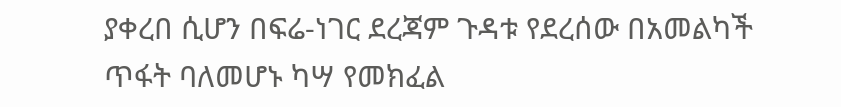ያቀረበ ሲሆን በፍሬ-ነገር ደረጃም ጉዳቱ የደረሰው በአመልካች ጥፋት ባለመሆኑ ካሣ የመክፈል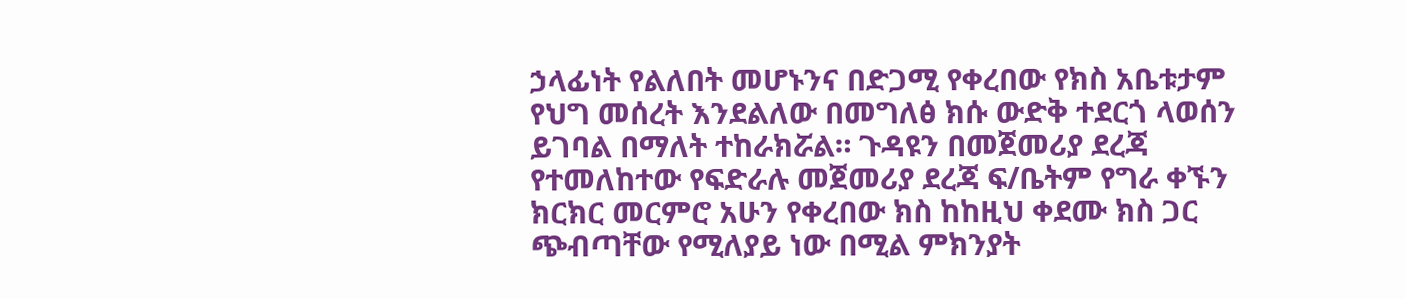ኃላፊነት የልለበት መሆኑንና በድጋሚ የቀረበው የክስ አቤቱታም የህግ መሰረት እንደልለው በመግለፅ ክሱ ውድቅ ተደርጎ ላወሰን ይገባል በማለት ተከራክሯል። ጉዳዩን በመጀመሪያ ደረጃ የተመለከተው የፍድራሉ መጀመሪያ ደረጃ ፍ/ቤትም የግራ ቀኙን ክርክር መርምሮ አሁን የቀረበው ክስ ከከዚህ ቀደሙ ክስ ጋር ጭብጣቸው የሚለያይ ነው በሚል ምክንያት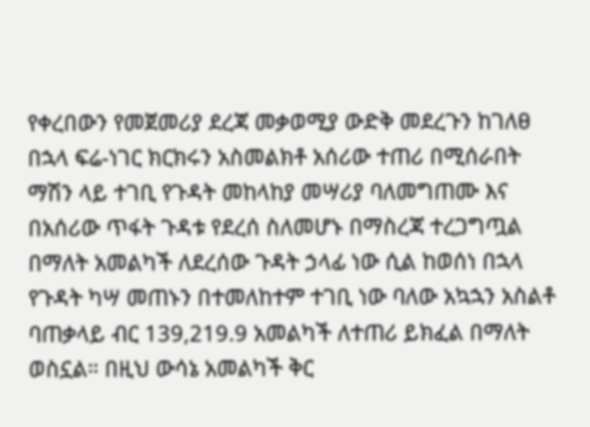የቀረበውን የመጀመሪያ ደረጃ መቃወሚያ ውድቅ መደረጉን ከገለፀ በኋላ ፍሬ-ነገር ክርክሩን አስመልክቶ አሰሪው ተጠሪ በሚሰራበት ማሽን ላይ ተገቢ የጉዳት መከላከያ መሣሪያ ባለመግጠሙ እና በአሰሪው ጥፋት ጉዳቱ የደረሰ ስለመሆኑ በማስረጃ ተረጋግጧል በማለት አመልካች ለደረሰው ጉዳት ኃላፊ ነው ሲል ከወሰነ በኋላ የጉዳት ካሣ መጠኑን በተመለከተም ተገቢ ነው ባለው አኳኋን አስልቶ ባጠቃላይ ብር 139,219.9 አመልካች ለተጠሪ ይክፈል በማለት ወስኗል። በዚህ ውሳኔ አመልካች ቅር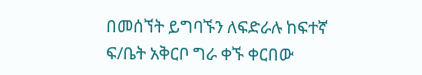በመሰኘት ይግባኙን ለፍድራሉ ከፍተኛ ፍ/ቤት አቅርቦ ግራ ቀኙ ቀርበው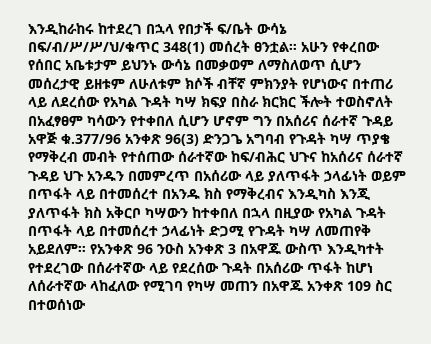እንዲከራከሩ ከተደረገ በኋላ የበታች ፍ/ቤት ውሳኔ በፍ/ብ/ሥ/ሥ/ህ/ቁጥር 348(1) መሰረት ፀንቷል። አሁን የቀረበው የሰበር አቤቱታም ይህንኑ ውሳኔ በመቃወም ለማስለወጥ ሲሆን መሰረታዊ ይዘቱም ለሁለቱም ክሶች ብቸኛ ምክንያት የሆነውና በተጠሪ ላይ ለደረሰው የአካል ጉዳት ካሣ ክፍያ በስራ ክርክር ችሎት ተወስኖለት በአፈፃፀም ካሳውን የተቀበለ ሲሆን ሆኖም ግን በአሰሪና ሰራተኛ ጉዳይ አዋጅ ቁ.377/96 አንቀጽ 96(3) ድንጋጌ አግባብ የጉዳት ካሣ ጥያቄ የማቅረብ መብት የተሰጠው ሰራተኛው ከፍ/ብሕር ህጉና ከአሰሪና ሰራተኛ ጉዳይ ህጉ አንዱን በመምረጥ በአሰሪው ላይ ያለጥፋት ኃላፊነት ወይም በጥፋት ላይ በተመሰረተ በአንዱ ክስ የማቅረብና እንዲካስ እንጂ ያለጥፋት ክስ አቅርቦ ካሣውን ከተቀበለ በኋላ በዚያው የአካል ጉዳት በጥፋት ላይ በተመሰረተ ኃላፊነት ድጋሚ የጉዳት ካሣ ለመጠየቅ አይደለም። የአንቀጽ 96 ንዑስ አንቀጽ 3 በአዋጁ ውስጥ እንዲካተት የተደረገው በሰራተኛው ላይ የደረሰው ጉዳት በአሰሪው ጥፋት ከሆነ ለሰራተኛው ላከፈለው የሚገባ የካሣ መጠን በአዋጁ አንቀጽ 109 ስር በተወሰነው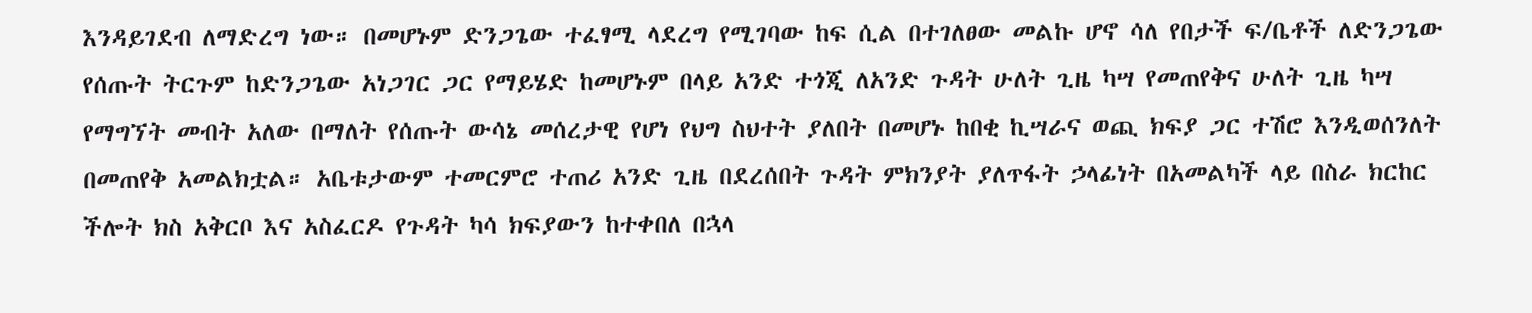እንዳይገደብ ለማድረግ ነው። በመሆኑም ድንጋጌው ተፈፃሚ ላደረግ የሚገባው ከፍ ሲል በተገለፀው መልኩ ሆኖ ሳለ የበታች ፍ/ቤቶች ለድንጋጌው የሰጡት ትርጉም ከድንጋጌው አነጋገር ጋር የማይሄድ ከመሆኑም በላይ አንድ ተጎጂ ለአንድ ጉዳት ሁለት ጊዜ ካሣ የመጠየቅና ሁለት ጊዜ ካሣ የማግኘት መብት አለው በማለት የሰጡት ውሳኔ መሰረታዊ የሆነ የህግ ስህተት ያለበት በመሆኑ ከበቂ ኪሣራና ወጪ ክፍያ ጋር ተሽሮ እንዲወሰንለት በመጠየቅ አመልክቷል። አቤቱታውም ተመርምሮ ተጠሪ አንድ ጊዜ በደረሰበት ጉዳት ምክንያት ያለጥፋት ኃላፊነት በአመልካች ላይ በስራ ክርከር ችሎት ክስ አቅርቦ እና አስፈርዶ የጉዳት ካሳ ክፍያውን ከተቀበለ በኋላ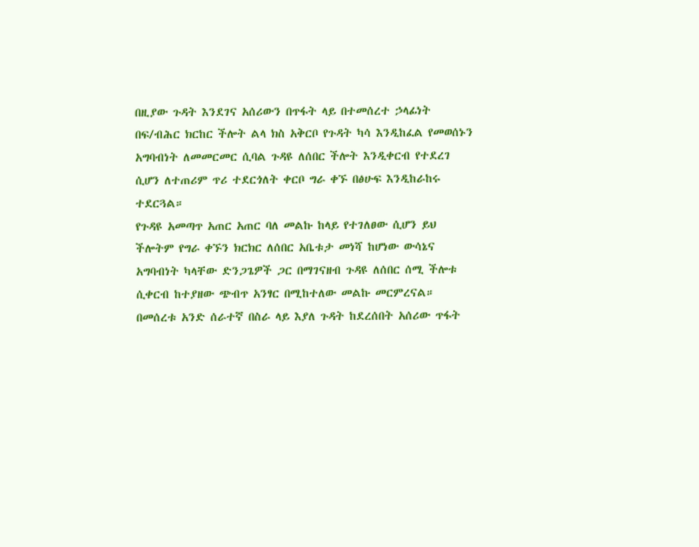በዚያው ጉዳት እንደገና አሰሪውን በጥፋት ላይ በተመሰረተ ኃላፊነት በፍ/ብሕር ክርከር ችሎት ልላ ክስ አቅርቦ የጉዳት ካሳ እንዲከፈል የመወሰኑን አግባብነት ለመመርመር ሲባል ጉዳዩ ለሰበር ችሎት እንዲቀርብ የተደረገ ሲሆን ለተጠሪም ጥሪ ተደርጎለት ቀርቦ ግራ ቀኙ በፅሁፍ እንዲከራከሩ ተደርጓል።
የጉዳዩ አመጣጥ አጠር አጠር ባለ መልኩ ከላይ የተገለፀው ሲሆን ይህ ችሎትም የግራ ቀኙን ክርክር ለሰበር አቤቱታ መነሻ ከሆነው ውሳኔና አግባብነት ካላቸው ድንጋጌዎች ጋር በማገናዘብ ጉዳዩ ለሰበር ሰሚ ችሎቱ ሲቀርብ ከተያዘው ጭብጥ አንፃር በሚከተለው መልኩ መርምረናል።
በመሰረቱ አንድ ሰራተኛ በስራ ላይ እያለ ጉዳት ከደረሰበት አሰሪው ጥፋት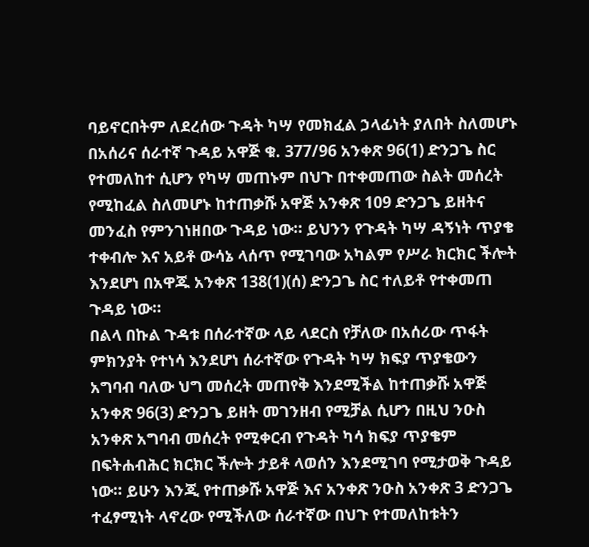ባይኖርበትም ለደረሰው ጉዳት ካሣ የመክፈል ኃላፊነት ያለበት ስለመሆኑ በአሰሪና ሰራተኛ ጉዳይ አዋጅ ቁ. 377/96 አንቀጽ 96(1) ድንጋጌ ስር የተመለከተ ሲሆን የካሣ መጠኑም በህጉ በተቀመጠው ስልት መሰረት የሚከፈል ስለመሆኑ ከተጠቃሹ አዋጅ አንቀጽ 109 ድንጋጌ ይዘትና መንፈስ የምንገነዘበው ጉዳይ ነው። ይህንን የጉዳት ካሣ ዳኝነት ጥያቄ ተቀብሎ እና አይቶ ውሳኔ ላሰጥ የሚገባው አካልም የሥራ ክርክር ችሎት እንደሆነ በአዋጁ አንቀጽ 138(1)(ሰ) ድንጋጌ ስር ተለይቶ የተቀመጠ ጉዳይ ነው።
በልላ በኩል ጉዳቱ በሰራተኛው ላይ ላደርስ የቻለው በአሰሪው ጥፋት ምክንያት የተነሳ እንደሆነ ሰራተኛው የጉዳት ካሣ ክፍያ ጥያቄውን አግባብ ባለው ህግ መሰረት መጠየቅ እንደሚችል ከተጠቃሹ አዋጅ አንቀጽ 96(3) ድንጋጌ ይዘት መገንዘብ የሚቻል ሲሆን በዚህ ንዑስ አንቀጽ አግባብ መሰረት የሚቀርብ የጉዳት ካሳ ክፍያ ጥያቄም በፍትሐብሕር ክርክር ችሎት ታይቶ ላወሰን እንደሚገባ የሚታወቅ ጉዳይ ነው። ይሁን እንጂ የተጠቃሹ አዋጅ እና አንቀጽ ንዑስ አንቀጽ 3 ድንጋጌ ተፈፃሚነት ላኖረው የሚችለው ሰራተኛው በህጉ የተመለከቱትን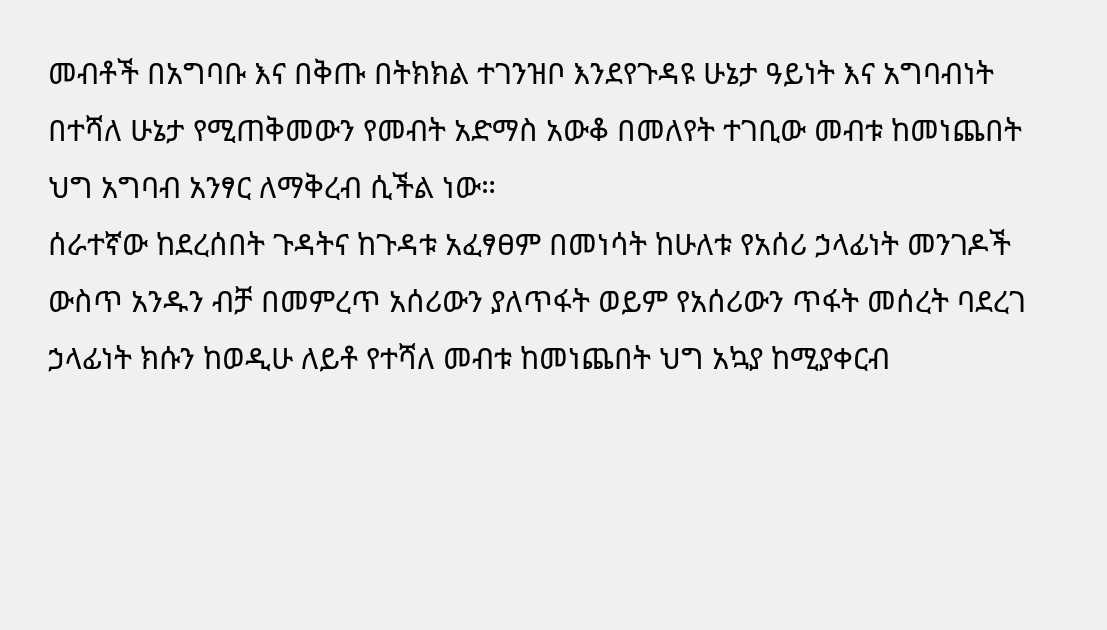መብቶች በአግባቡ እና በቅጡ በትክክል ተገንዝቦ እንደየጉዳዩ ሁኔታ ዓይነት እና አግባብነት በተሻለ ሁኔታ የሚጠቅመውን የመብት አድማስ አውቆ በመለየት ተገቢው መብቱ ከመነጨበት ህግ አግባብ አንፃር ለማቅረብ ሲችል ነው።
ሰራተኛው ከደረሰበት ጉዳትና ከጉዳቱ አፈፃፀም በመነሳት ከሁለቱ የአሰሪ ኃላፊነት መንገዶች ውስጥ አንዱን ብቻ በመምረጥ አሰሪውን ያለጥፋት ወይም የአሰሪውን ጥፋት መሰረት ባደረገ ኃላፊነት ክሱን ከወዲሁ ለይቶ የተሻለ መብቱ ከመነጨበት ህግ አኳያ ከሚያቀርብ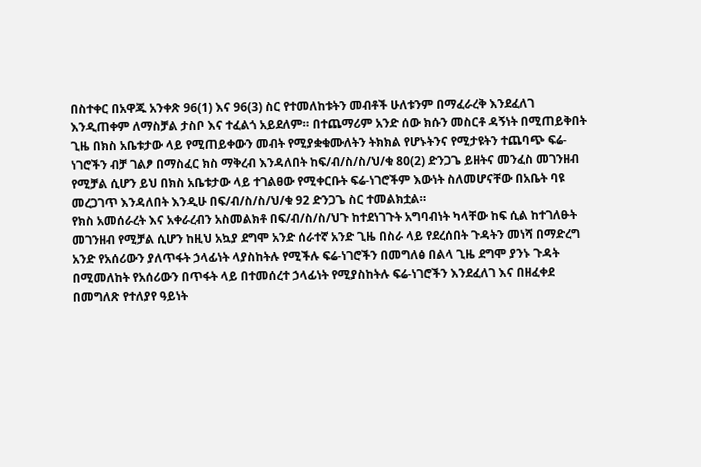በስተቀር በአዋጁ አንቀጽ 96(1) እና 96(3) ስር የተመለከቱትን መብቶች ሁለቱንም በማፈራረቅ እንደፈለገ እንዲጠቀም ለማስቻል ታስቦ እና ተፈልጎ አይደለም። በተጨማሪም አንድ ሰው ክሱን መስርቶ ዳኝነት በሚጠይቅበት ጊዜ በክስ አቤቱታው ላይ የሚጠይቀውን መብት የሚያቋቁሙለትን ትክክል የሆኑትንና የሚታዩትን ተጨባጭ ፍሬ-ነገሮችን ብቻ ገልፆ በማስፈር ክስ ማቅረብ እንዳለበት ከፍ/ብ/ስ/ስ/ህ/ቁ 80(2) ድንጋጌ ይዘትና መንፈስ መገንዘብ የሚቻል ሲሆን ይህ በክስ አቤቱታው ላይ ተገልፀው የሚቀርቡት ፍሬ-ነገሮችም እውነት ስለመሆናቸው በአቤት ባዩ መረጋገጥ እንዳለበት እንዲሁ በፍ/ብ/ስ/ስ/ህ/ቁ 92 ድንጋጌ ስር ተመልክቷል።
የክስ አመሰራረት እና አቀራረብን አስመልክቶ በፍ/ብ/ስ/ስ/ህጉ ከተደነገጉት አግባብነት ካላቸው ከፍ ሲል ከተገለፁት መገንዘብ የሚቻል ሲሆን ከዚህ አኳያ ደግሞ አንድ ሰራተኛ አንድ ጊዜ በስራ ላይ የደረሰበት ጉዳትን መነሻ በማድረግ አንድ የአሰሪውን ያለጥፋት ኃላፊነት ላያስከትሉ የሚችሉ ፍሬ-ነገሮችን በመግለፅ በልላ ጊዜ ደግሞ ያንኑ ጉዳት በሚመለከት የአሰሪውን በጥፋት ላይ በተመሰረተ ኃላፊነት የሚያስከትሉ ፍሬ-ነገሮችን እንደፈለገ እና በዘፈቀደ በመግለጽ የተለያየ ዓይነት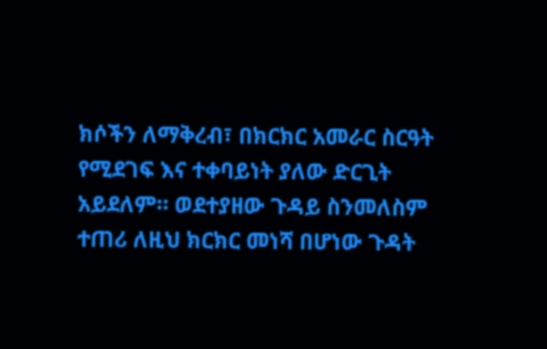ክሶችን ለማቅረብ፣ በክርክር አመራር ስርዓት የሚደገፍ እና ተቀባይነት ያለው ድርጊት አይደለም። ወደተያዘው ጉዳይ ስንመለስም ተጠሪ ለዚህ ክርክር መነሻ በሆነው ጉዳት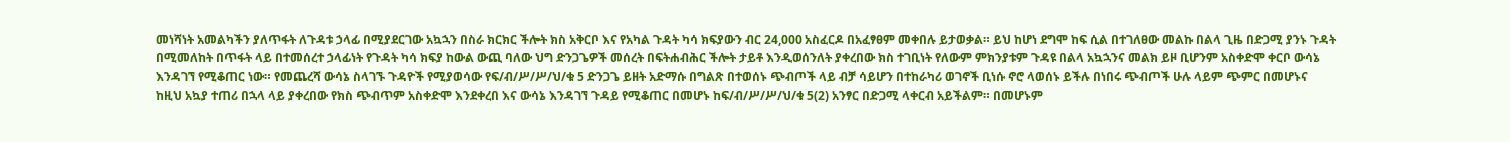መነሻነት አመልካችን ያለጥፋት ለጉዳቱ ኃላፊ በሚያደርገው አኳኋን በስራ ክርክር ችሎት ክስ አቅርቦ እና የአካል ጉዳት ካሳ ክፍያውን ብር 24,000 አስፈርዶ በአፈፃፀም መቀበሉ ይታወቃል። ይህ ከሆነ ደግሞ ከፍ ሲል በተገለፀው መልኩ በልላ ጊዜ በድጋሚ ያንኑ ጉዳት በሚመለከት በጥፋት ላይ በተመሰረተ ኃላፊነት የጉዳት ካሳ ክፍያ ከውል ውጪ ባለው ህግ ድንጋጌዎች መሰረት በፍትሐብሕር ችሎት ታይቶ እንዲወሰንለት ያቀረበው ክስ ተገቢነት የለውም ምክንያቱም ጉዳዩ በልላ አኳኋንና መልክ ይዞ ቢሆንም አስቀድሞ ቀርቦ ውሳኔ እንዳገኘ የሚቆጠር ነው። የመጨረሻ ውሳኔ ስላገኙ ጉዳዮች የሚያወሳው የፍ/ብ/ሥ/ሥ/ህ/ቁ 5 ድንጋጌ ይዘት አድማሱ በግልጽ በተወሰኑ ጭብጦች ላይ ብቻ ሳይሆን በተከራካሪ ወገኖች ቢነሱ ኖሮ ላወሰኑ ይችሉ በነበሩ ጭብጦች ሁሉ ላይም ጭምር በመሆኑና ከዚህ አኳያ ተጠሪ በኋላ ላይ ያቀረበው የክስ ጭብጥም አስቀድሞ እንደቀረበ እና ውሳኔ እንዳገኘ ጉዳይ የሚቆጠር በመሆኑ ከፍ/ብ/ሥ/ሥ/ህ/ቁ 5(2) አንፃር በድጋሚ ላቀርብ አይችልም። በመሆኑም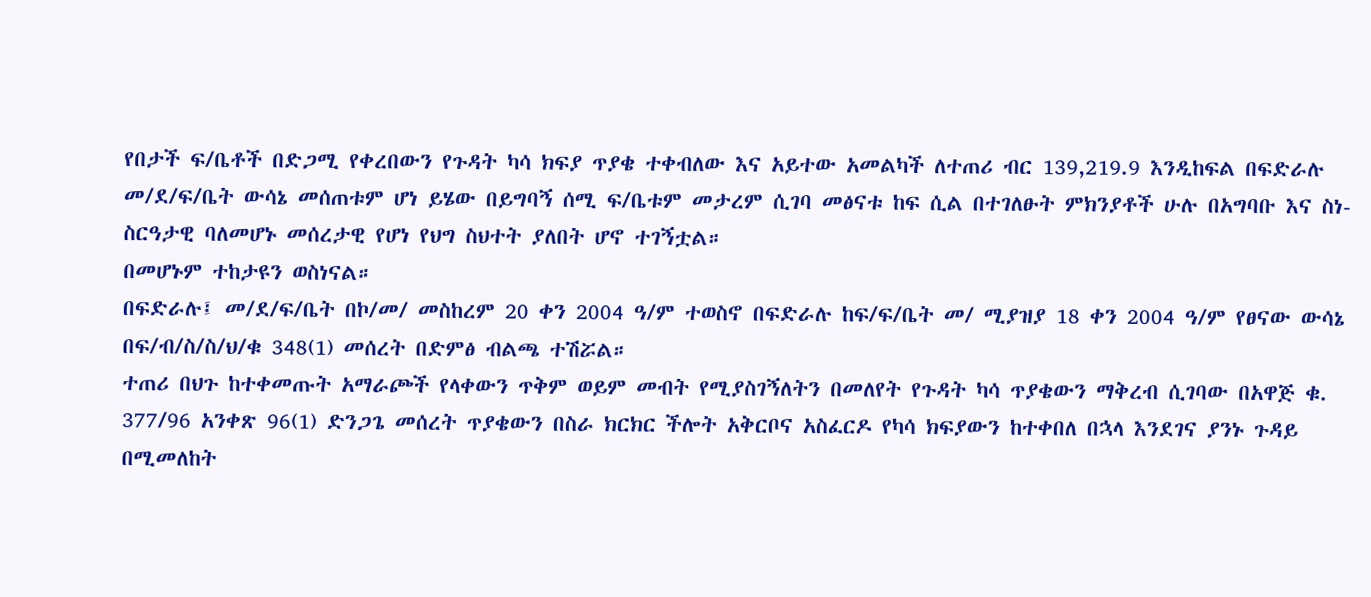የበታች ፍ/ቤቶች በድጋሚ የቀረበውን የጉዳት ካሳ ክፍያ ጥያቄ ተቀብለው እና አይተው አመልካች ለተጠሪ ብር 139,219.9 እንዲከፍል በፍድራሉ መ/ደ/ፍ/ቤት ውሳኔ መሰጠቱም ሆነ ይሄው በይግባኝ ሰሚ ፍ/ቤቱም መታረም ሲገባ መፅናቱ ከፍ ሲል በተገለፁት ምክንያቶች ሁሉ በአግባቡ እና ስነ-ስርዓታዊ ባለመሆኑ መሰረታዊ የሆነ የህግ ስህተት ያለበት ሆኖ ተገኝቷል።
በመሆኑም ተከታዩን ወስነናል።
በፍድራሉ፤ መ/ደ/ፍ/ቤት በኮ/መ/ መስከረም 20 ቀን 2004 ዓ/ም ተወስኖ በፍድራሉ ከፍ/ፍ/ቤት መ/ ሚያዝያ 18 ቀን 2004 ዓ/ም የፀናው ውሳኔ በፍ/ብ/ስ/ስ/ህ/ቁ 348(1) መሰረት በድምፅ ብልጫ ተሽሯል።
ተጠሪ በህጉ ከተቀመጡት አማራጮች የላቀውን ጥቅም ወይም መብት የሚያስገኝለትን በመለየት የጉዳት ካሳ ጥያቄውን ማቅረብ ሲገባው በአዋጅ ቁ. 377/96 አንቀጽ 96(1) ድንጋጌ መሰረት ጥያቄውን በስራ ክርክር ችሎት አቅርቦና አስፈርዶ የካሳ ክፍያውን ከተቀበለ በኋላ እንደገና ያንኑ ጉዳይ በሚመለከት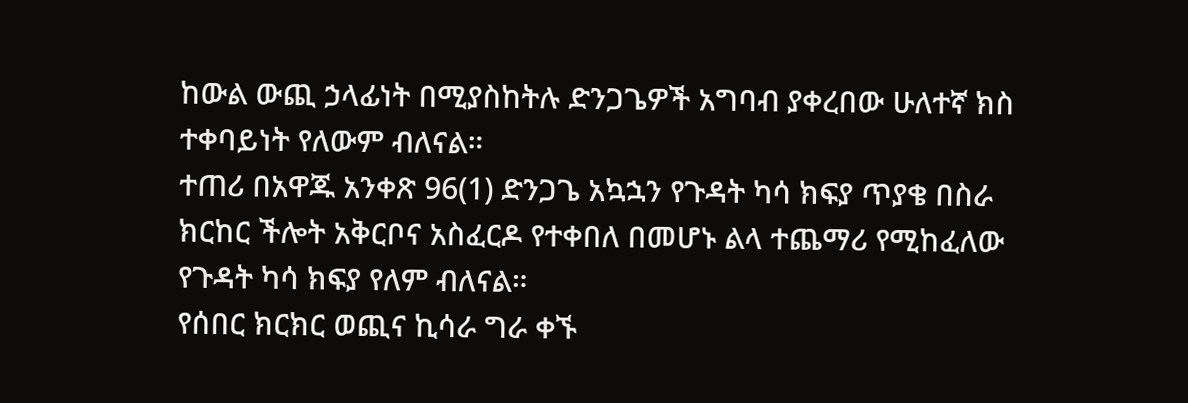ከውል ውጪ ኃላፊነት በሚያስከትሉ ድንጋጌዎች አግባብ ያቀረበው ሁለተኛ ክስ ተቀባይነት የለውም ብለናል።
ተጠሪ በአዋጁ አንቀጽ 96(1) ድንጋጌ አኳኋን የጉዳት ካሳ ክፍያ ጥያቄ በስራ ክርከር ችሎት አቅርቦና አስፈርዶ የተቀበለ በመሆኑ ልላ ተጨማሪ የሚከፈለው የጉዳት ካሳ ክፍያ የለም ብለናል።
የሰበር ክርክር ወጪና ኪሳራ ግራ ቀኙ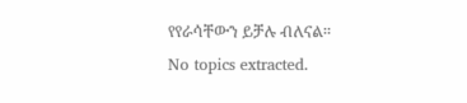የየራሳቸውን ይቻሉ ብለናል።
No topics extracted.